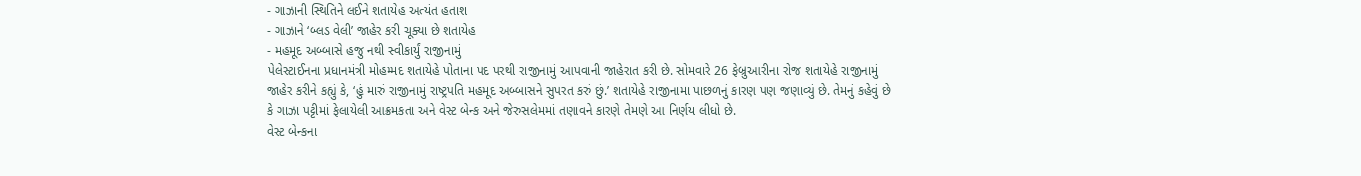- ગાઝાની સ્થિતિને લઈને શતાયેહ અત્યંત હતાશ
- ગાઝાને ‘બ્લડ વેલી’ જાહેર કરી ચૂક્યા છે શતાયેહ
- મહમૂદ અબ્બાસે હજુ નથી સ્વીકાર્યું રાજીનામું
પેલેસ્ટાઈનના પ્રધાનમંત્રી મોહમ્મદ શતાયેહે પોતાના પદ પરથી રાજીનામું આપવાની જાહેરાત કરી છે. સોમવારે 26 ફેબ્રુઆરીના રોજ શતાયેહે રાજીનામું જાહેર કરીને કહ્યું કે, ‘હું મારું રાજીનામું રાષ્ટ્રપતિ મહમૂદ અબ્બાસને સુપરત કરું છું.’ શતાયેહે રાજીનામા પાછળનું કારણ પણ જણાવ્યું છે. તેમનું કહેવું છે કે ગાઝા પટ્ટીમાં ફેલાયેલી આક્રમકતા અને વેસ્ટ બેન્ક અને જેરુસલેમમાં તણાવને કારણે તેમણે આ નિર્ણય લીધો છે.
વેસ્ટ બેન્કના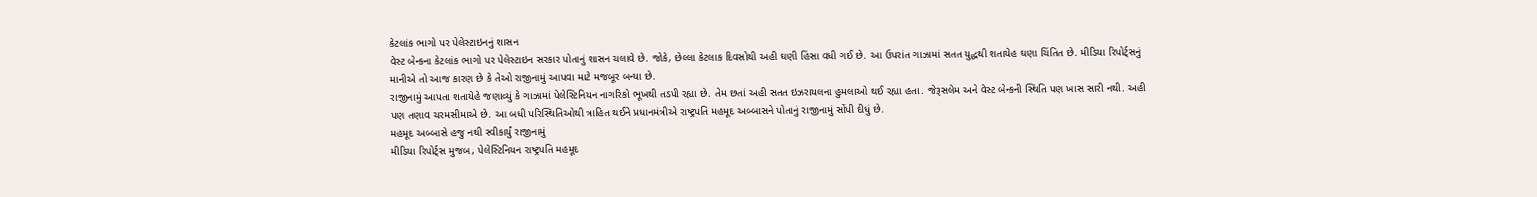કેટલાંક ભાગો પર પેલેસ્ટાઇનનું શાસન
વેસ્ટ બેન્કના કેટલાંક ભાગો પર પેલેસ્ટાઇન સરકાર પોતાનું શાસન ચલાવે છે. જોકે, છેલ્લા કેટલાક દિવસોથી અહી ઘણી હિંસા વધી ગઈ છે. આ ઉપરાંત ગાઝામાં સતત યુદ્ધથી શતાયેહ ઘણા ચિંતિત છે. મીડિયા રિપોર્ટ્સનું માનીએ તો આજ કારણ છે કે તેઓ રાજીનામું આપવા માટે મજબૂર બન્યા છે.
રાજીનામું આપતા શતાયેહે જણાવ્યું કે ગાઝામાં પેલેસ્ટિનિયન નાગરિકો ભૂખથી તડપી રહ્યા છે. તેમ છતાં અહી સતત ઇઝરાયલના હુમલાઓ થઈ રહ્યા હતા. જેરૂસલેમ અને વેસ્ટ બેન્કની સ્થિતિ પણ ખાસ સારી નથી. અહી પણ તણાવ ચરમસીમાએ છે. આ બધી પરિસ્થિતિઓથી ત્રાહિત થઈને પ્રધાનમંત્રીએ રાષ્ટ્રપતિ મહમૂદ અબ્બાસને પોતાનું રાજીનામું સોંપી દીધું છે.
મહમૂદ અબ્બાસે હજુ નથી સ્વીકાર્યું રાજીનામું
મીડિયા રિપોર્ટ્સ મુજબ, પેલેસ્ટિનિયન રાષ્ટ્રપતિ મહમૂદ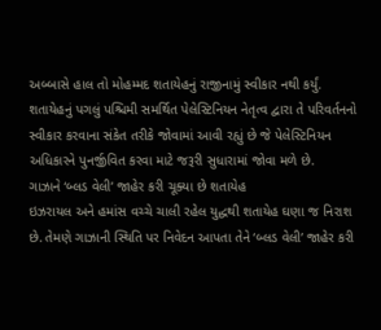અબ્બાસે હાલ તો મોહમ્મદ શતાયેહનું રાજીનામું સ્વીકાર નથી કર્યું. શતાયેહનું પગલું પશ્ચિમી સમર્થિત પેલેસ્ટિનિયન નેતૃત્વ દ્વારા તે પરિવર્તનનો સ્વીકાર કરવાના સંકેત તરીકે જોવામાં આવી રહ્યું છે જે પેલેસ્ટિનિયન અધિકારને પુનર્જીવિત કરવા માટે જરૂરી સુધારામાં જોવા મળે છે.
ગાઝાને ‘બ્લડ વેલી’ જાહેર કરી ચૂક્યા છે શતાયેહ
ઇઝરાયલ અને હમાંસ વચ્ચે ચાલી રહેલ યુદ્ધથી શતાયેહ ઘણા જ નિરાશ છે. તેમણે ગાઝાની સ્થિતિ પર નિવેદન આપતા તેને ‘બ્લડ વેલી’ જાહેર કરી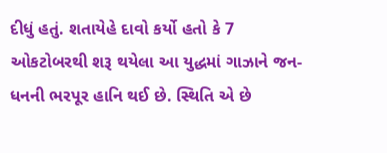દીધું હતું. શતાયેહે દાવો કર્યો હતો કે 7 ઓકટોબરથી શરૂ થયેલા આ યુદ્ધમાં ગાઝાને જન-ધનની ભરપૂર હાનિ થઈ છે. સ્થિતિ એ છે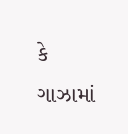કે ગાઝામાં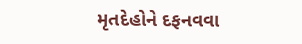મૃતદેહોને દફનવવા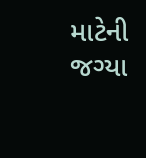માટેની જગ્યા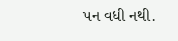પન વધી નથી.